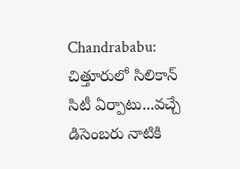Chandrababu: చిత్తూరులో సిలికాన్‌ సిటీ ఏర్పాటు...వచ్చే డిసెంబరు నాటికి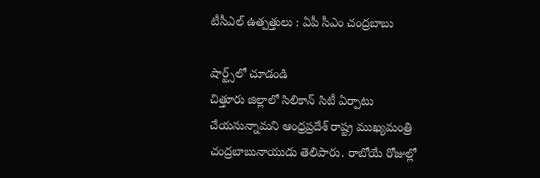టీసీఎల్‌ ఉత్పత్తులు : ఏపీ సీఎం చంద్రబాబు

షార్ట్స్‌లో చూడండి
చిత్తూరు జిల్లాలో సిలికాన్‌ సిటీ ఏర్పాటు చేయనున్నామని ఆంధ్రప్రదేశ్‌ రాష్ట్ర ముఖ్యమంత్రి చంద్రబాబునాయుడు తెలిపారు. రాబోయే రోజుల్లో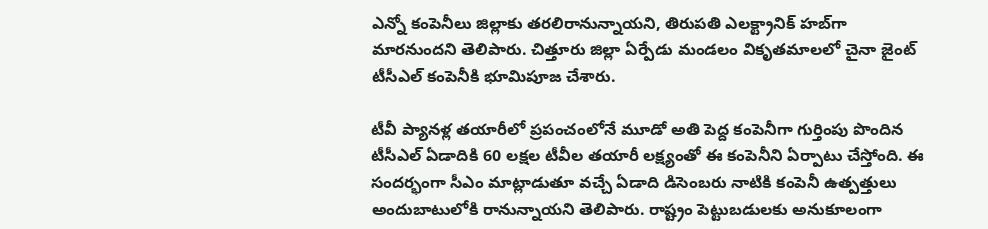ఎన్నో కంపెనీలు జిల్లాకు తరలిరానున్నాయని, తిరుపతి ఎలక్ట్రానిక్‌ హబ్‌గా మారనుందని తెలిపారు. చిత్తూరు జిల్లా ఏర్పేడు మండలం వికృతమాలలో చైనా జైంట్‌ టీసీఎల్‌ కంపెనీకి భూమిపూజ చేశారు.

టీవీ ప్యానళ్ల తయారీలో ప్రపంచంలోనే మూడో అతి పెద్ద కంపెనీగా గుర్తింపు పొందిన టీసీఎల్‌ ఏడాదికి 60 లక్షల టీవీల తయారీ లక్ష్యంతో ఈ కంపెనీని ఏర్పాటు చేస్తోంది. ఈ సందర్భంగా సీఎం మాట్లాడుతూ వచ్చే ఏడాది డిసెంబరు నాటికి కంపెనీ ఉత్పత్తులు అందుబాటులోకి రానున్నాయని తెలిపారు. రాష్ట్రం పెట్టుబడులకు అనుకూలంగా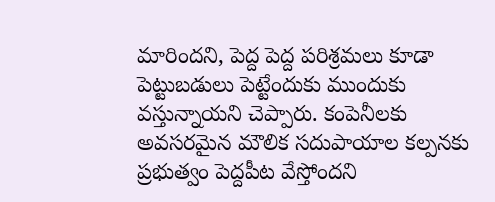మారిందని, పెద్ద పెద్ద పరిశ్రమలు కూడా పెట్టుబడులు పెట్టేందుకు ముందుకు వస్తున్నాయని చెప్పారు. కంపెనీలకు అవసరమైన మౌలిక సదుపాయాల కల్పనకు ప్రభుత్వం పెద్దపీట వేస్తోందని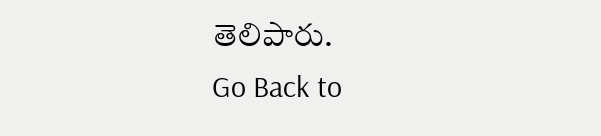తెలిపారు.
Go Back to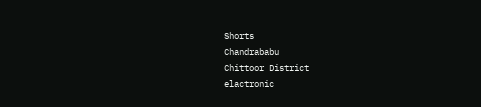Shorts
Chandrababu
Chittoor District
elactronic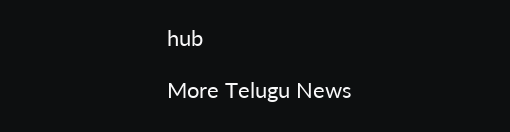hub

More Telugu News